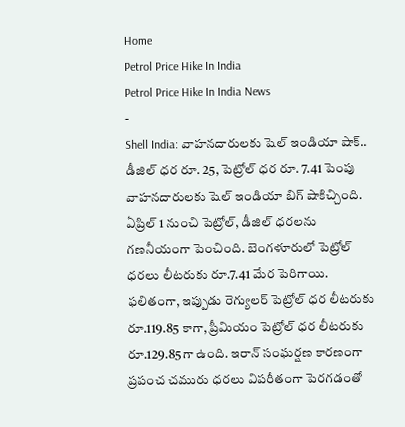Home
Petrol Price Hike In India
Petrol Price Hike In India News
-
Shell India: వాహనదారులకు షెల్ ఇండియా షాక్.. డీజిల్ ధర రూ. 25, పెట్రోల్ ధర రూ. 7.41 పెంపు
వాహనదారులకు షెల్ ఇండియా బిగ్ షాకిచ్చింది. ఏప్రిల్ 1 నుంచి పెట్రోల్, డీజిల్ ధరలను గణనీయంగా పెంచింది. బెంగళూరులో పెట్రోల్ ధరలు లీటరుకు రూ.7.41 మేర పెరిగాయి. ఫలితంగా, ఇప్పుడు రెగ్యులర్ పెట్రోల్ ధర లీటరుకు రూ.119.85 కాగా, ప్రీమియం పెట్రోల్ ధర లీటరుకు రూ.129.85గా ఉంది. ఇరాన్ సంఘర్షణ కారణంగా ప్రపంచ చమురు ధరలు విపరీతంగా పెరగడంతో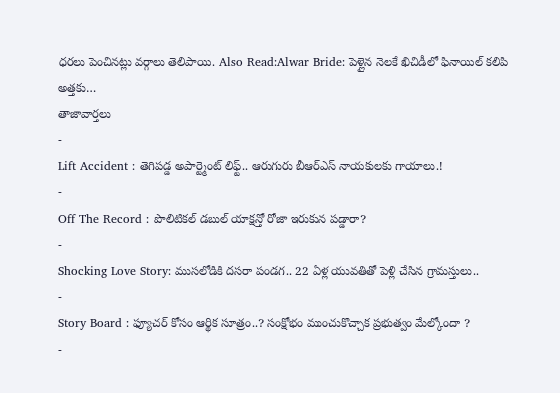ధరలు పెంచినట్లు వర్గాలు తెలిపాయి. Also Read:Alwar Bride: పెళ్లైన నెలకే ఖిచిడీలో ఫినాయిల్ కలిపి అత్తకు…
తాజావార్తలు
-
Lift Accident : తెగిపడ్డ అపార్ట్మెంట్ లిఫ్ట్.. ఆరుగురు బీఆర్ఎస్ నాయకులకు గాయాలు.!
-
Off The Record : పొలిటికల్ డబుల్ యాక్షన్తో రోజా ఇరుకున పడ్డారా?
-
Shocking Love Story: ముసలోడికి దసరా పండగ.. 22 ఏళ్ల యువతితో పెళ్లి చేసిన గ్రామస్తులు..
-
Story Board : ఫ్యూచర్ కోసం ఆర్థిక సూత్రం..? సంక్షోభం ముంచుకొచ్చాక ప్రభుత్వం మేల్కోందా ?
-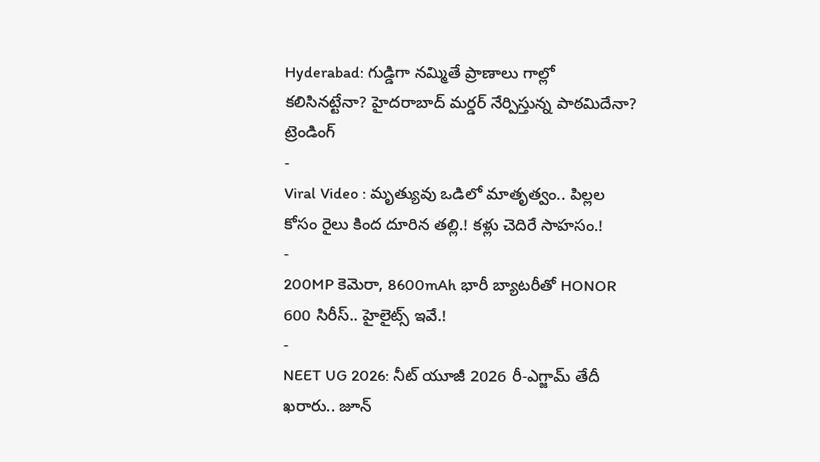Hyderabad: గుడ్డిగా నమ్మితే ప్రాణాలు గాల్లో కలిసినట్టేనా? హైదరాబాద్ మర్డర్ నేర్పిస్తున్న పాఠమిదేనా?
ట్రెండింగ్
-
Viral Video : మృత్యువు ఒడిలో మాతృత్వం.. పిల్లల కోసం రైలు కింద దూరిన తల్లి.! కళ్లు చెదిరే సాహసం.!
-
200MP కెమెరా, 8600mAh భారీ బ్యాటరీతో HONOR 600 సిరీస్.. హైలైట్స్ ఇవే.!
-
NEET UG 2026: నీట్ యూజీ 2026 రీ-ఎగ్జామ్ తేదీ ఖరారు.. జూన్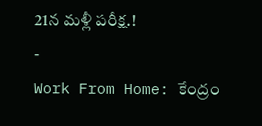21న మళ్లీ పరీక్ష.!
-
Work From Home: కేంద్రం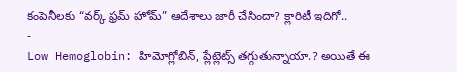కంపెనీలకు “వర్క్ ఫ్రమ్ హోమ్” ఆదేశాలు జారీ చేసిందా? క్లారిటీ ఇదిగో..
-
Low Hemoglobin: హిమోగ్లోబిన్, ప్లేట్లెట్స్ తగ్గుతున్నాయా.? అయితే ఈ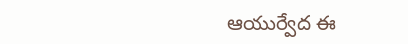ఆయుర్వేద ఈ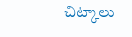చిట్కాలు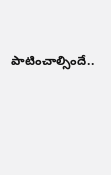పాటించాల్సిందే..